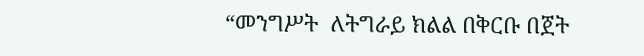“መንግሥት  ለትግራይ ክልል በቅርቡ በጀት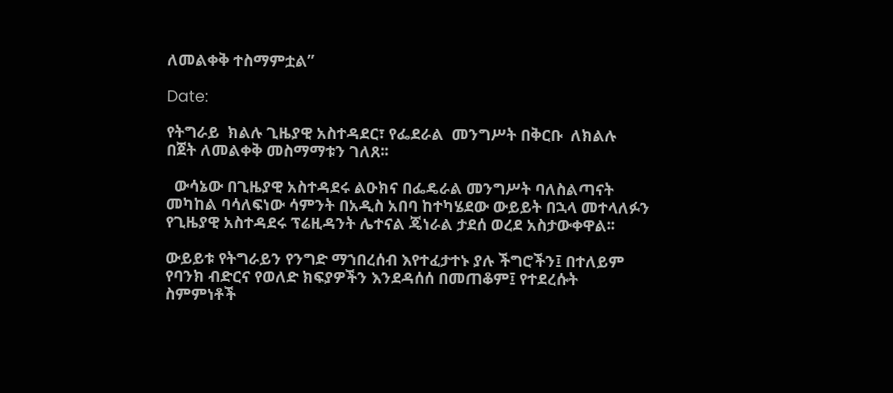ለመልቀቅ ተስማምቷል”

Date:

የትግራይ  ክልሉ ጊዜያዊ አስተዳደር፣ የፌደራል  መንግሥት በቅርቡ  ለክልሉ  በጀት ለመልቀቅ መስማማቱን ገለጸ፡፡

  ውሳኔው በጊዜያዊ አስተዳደሩ ልዑክና በፌዴራል መንግሥት ባለስልጣናት መካከል ባሳለፍነው ሳምንት በአዲስ አበባ ከተካሄደው ውይይት በኋላ መተላለፉን የጊዜያዊ አስተዳደሩ ፕሬዚዳንት ሌተናል ጄነራል ታደሰ ወረደ አስታውቀዋል፡፡

ውይይቱ የትግራይን የንግድ ማኀበረሰብ እየተፈታተኑ ያሉ ችግሮችን፤ በተለይም የባንክ ብድርና የወለድ ክፍያዎችን እንደዳሰሰ በመጠቆም፤ የተደረሱት ስምምነቶች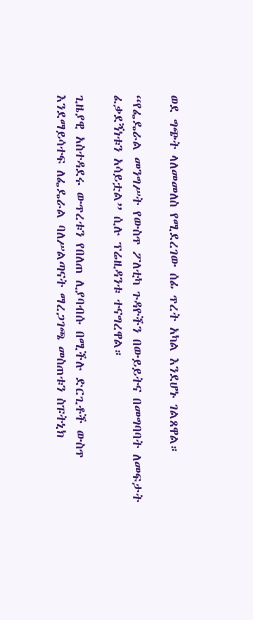ወደ ግጭት ላለመመለስ የሚደረገው ሰፊ ጥረት አካል እንደሆኑ ገልጸዋል።

“የፌዴራል መንግሥት የውስጥ ፖለቲካ ጉዳዮችን በውይይትና በመግባባት ለመፍታት ፈቃደኝነቱን አሳይቷል” ሲሉ ፕሬዚዳንቱ ተናግረዋል።

ጊዜያዊ አስተዳደሩ ውጥረቱን የበለጠ ሊያባብሱ በሚችሉ ድርጊቶች ውስጥ እንደማይሳተፍ ለፌዴራል ባለሥልጣናት ማረጋገጫ መስጠቱን ስፑትኒክ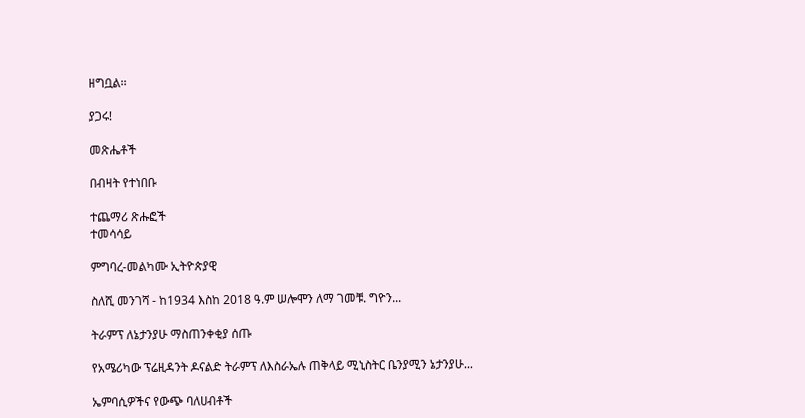ዘግቧል፡፡

ያጋሩ!

መጽሔቶች

በብዛት የተነበቡ

ተጨማሪ ጽሑፎች
ተመሳሳይ

ምግባረ-መልካሙ ኢትዮጵያዊ

ስለሺ መንገሻ - ከ1934 እስከ 2018 ዓ.ም ሠሎሞን ለማ ገመቹ. ግዮን...

ትራምፕ ለኔታንያሁ ማስጠንቀቂያ ሰጡ

የአሜሪካው ፕሬዚዳንት ዶናልድ ትራምፕ ለእስራኤሉ ጠቅላይ ሚኒስትር ቤንያሚን ኔታንያሁ...

ኤምባሲዎችና የውጭ ባለሀብቶች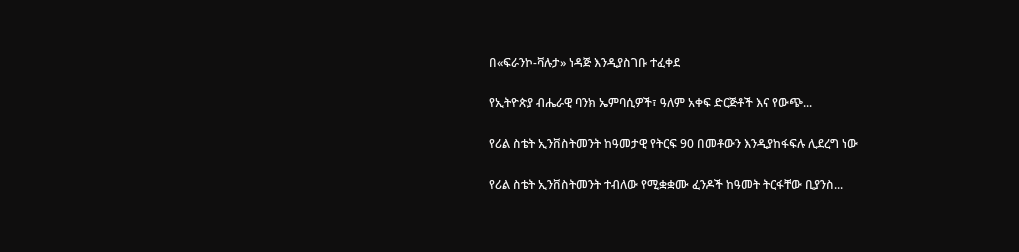በ«ፍራንኮ-ቫሉታ» ነዳጅ እንዲያስገቡ ተፈቀደ

የኢትዮጵያ ብሔራዊ ባንክ ኤምባሲዎች፣ ዓለም አቀፍ ድርጅቶች እና የውጭ...

የሪል ስቴት ኢንቨስትመንት ከዓመታዊ የትርፍ 90 በመቶውን እንዲያከፋፍሉ ሊደረግ ነው

የሪል ስቴት ኢንቨስትመንት ተብለው የሚቋቋሙ ፈንዶች ከዓመት ትርፋቸው ቢያንስ...